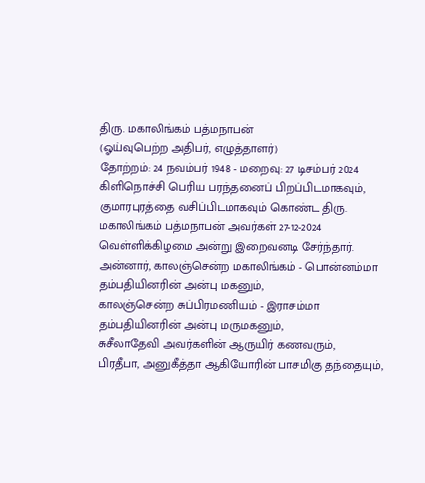திரு. மகாலிங்கம் பத்மநாபன்
(ஓய்வுபெற்ற அதிபர், எழுத்தாளர்)
தோற்றம்: 24 நவம்பர் 1948 - மறைவு: 27 டிசம்பர் 2024
கிளிநொச்சி பெரிய பரந்தனைப் பிறப்பிடமாகவும், குமாரபுரத்தை வசிப்பிடமாகவும் கொண்ட திரு. மகாலிங்கம் பத்மநாபன் அவர்கள் 27-12-2024 வெள்ளிக்கிழமை அன்று இறைவனடி சேர்ந்தார்.
அன்னார், காலஞ்சென்ற மகாலிங்கம் - பொன்னம்மா தம்பதியினரின் அன்பு மகனும்,
காலஞ்சென்ற சுப்பிரமணியம் - இராசம்மா தம்பதியினரின் அன்பு மருமகனும்,
சுசீலாதேவி அவர்களின் ஆருயிர் கணவரும்,
பிரதீபா, அனுகீத்தா ஆகியோரின் பாசமிகு தந்தையும்,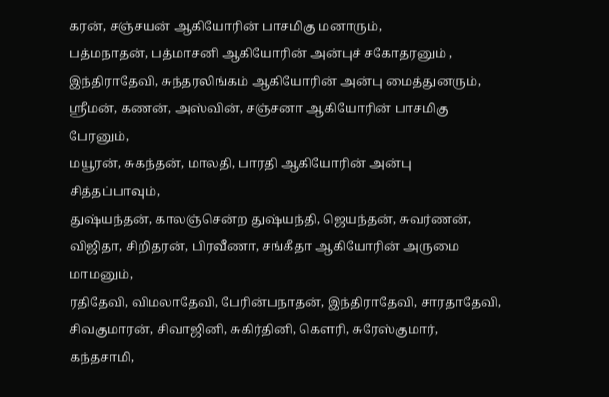கரன், சஞ்சயன் ஆகியோரின் பாசமிகு மனாரும்,
பத்மநாதன், பத்மாசனி ஆகியோரின் அன்புச் சகோதரனும் ,
இந்திராதேவி, சுந்தரலிங்கம் ஆகியோரின் அன்பு மைத்துனரும்,
ஸ்ரீமன், கணன், அஸ்வின், சஞ்சனா ஆகியோரின் பாசமிகு பேரனும்,
மயூரன், சுகந்தன், மாலதி, பாரதி ஆகியோரின் அன்பு சித்தப்பாவும்,
துஷ்யந்தன், காலஞ்சென்ற துஷ்யந்தி, ஜெயந்தன், சுவர்ணன், விஜிதா, சிறிதரன், பிரவீணா, சங்கீதா ஆகியோரின் அருமை மாமனும்,
ரதிதேவி, விமலாதேவி, பேரின்பநாதன், இந்திராதேவி, சாரதாதேவி, சிவகுமாரன், சிவாஜினி, சுகிர்தினி, கௌரி, சுரேஸ்குமார், கந்தசாமி,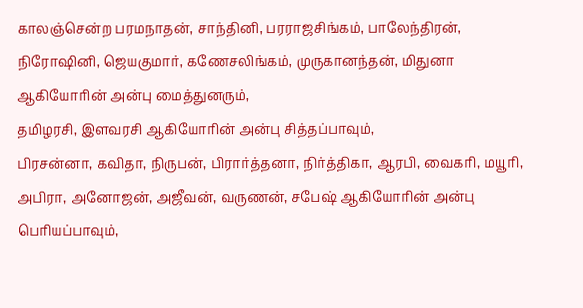காலஞ்சென்ற பரமநாதன், சாந்தினி, பரராஜசிங்கம், பாலேந்திரன், நிரோஷினி, ஜெயகுமார், கணேசலிங்கம், முருகானந்தன், மிதுனா ஆகியோரின் அன்பு மைத்துனரும்,
தமிழரசி, இளவரசி ஆகியோரின் அன்பு சித்தப்பாவும்,
பிரசன்னா, கவிதா, நிருபன், பிரார்த்தனா, நிர்த்திகா, ஆரபி, வைகரி, மயூரி, அபிரா, அனோஜன், அஜீவன், வருணன், சபேஷ் ஆகியோரின் அன்பு பெரியப்பாவும்,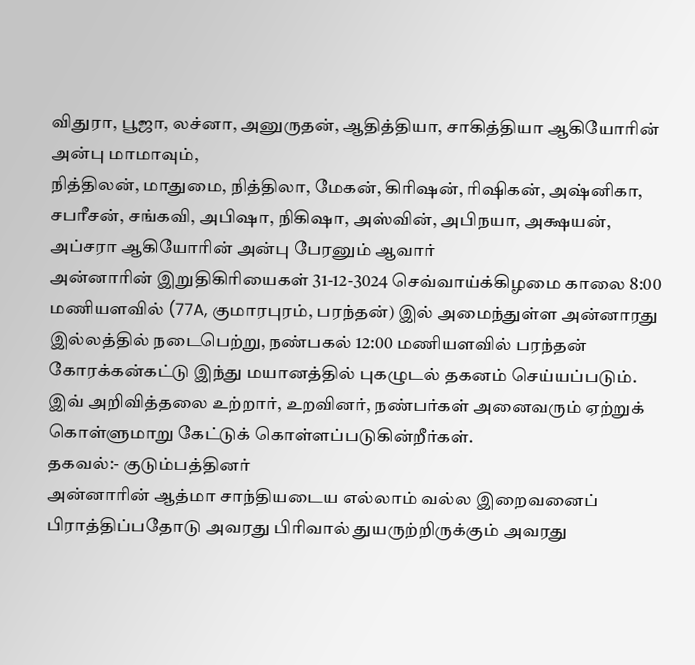விதுரா, பூஜா, லச்னா, அனுருதன், ஆதித்தியா, சாகித்தியா ஆகியோரின் அன்பு மாமாவும்,
நித்திலன், மாதுமை, நித்திலா, மேகன், கிரிஷன், ரிஷிகன், அஷ்னிகா, சபரீசன், சங்கவி, அபிஷா, நிகிஷா, அஸ்வின், அபிநயா, அக்ஷயன், அப்சரா ஆகியோரின் அன்பு பேரனும் ஆவார்
அன்னாரின் இறுதிகிரியைகள் 31-12-3024 செவ்வாய்க்கிழமை காலை 8:00 மணியளவில் (77A, குமாரபுரம், பரந்தன்) இல் அமைந்துள்ள அன்னாரது இல்லத்தில் நடைபெற்று, நண்பகல் 12:00 மணியளவில் பரந்தன் கோரக்கன்கட்டு இந்து மயானத்தில் புகழுடல் தகனம் செய்யப்படும்.
இவ் அறிவித்தலை உற்றார், உறவினர், நண்பர்கள் அனைவரும் ஏற்றுக் கொள்ளுமாறு கேட்டுக் கொள்ளப்படுகின்றீர்கள்.
தகவல்:- குடும்பத்தினர்
அன்னாரின் ஆத்மா சாந்தியடைய எல்லாம் வல்ல இறைவனைப் பிராத்திப்பதோடு அவரது பிரிவால் துயருற்றிருக்கும் அவரது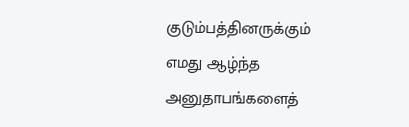குடும்பத்தினருக்கும் எமது ஆழ்ந்த அனுதாபங்களைத்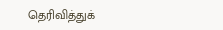தெரிவித்துக்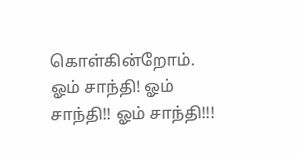கொள்கின்றோம்.
ஓம் சாந்தி! ஓம் சாந்தி!! ஓம் சாந்தி!!!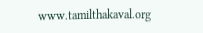www.tamilthakaval.org